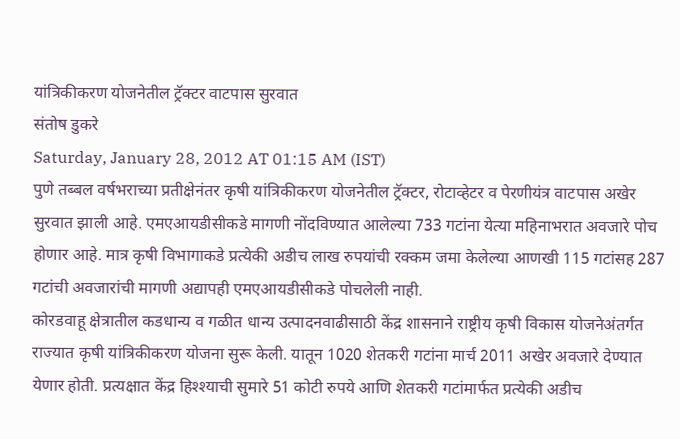यांत्रिकीकरण योजनेतील ट्रॅक्टर वाटपास सुरवात
संतोष डुकरे
Saturday, January 28, 2012 AT 01:15 AM (IST)
पुणे तब्बल वर्षभराच्या प्रतीक्षेनंतर कृषी यांत्रिकीकरण योजनेतील ट्रॅक्टर, रोटाव्हेटर व पेरणीयंत्र वाटपास अखेर सुरवात झाली आहे. एमएआयडीसीकडे मागणी नोंदविण्यात आलेल्या 733 गटांना येत्या महिनाभरात अवजारे पोच होणार आहे. मात्र कृषी विभागाकडे प्रत्येकी अडीच लाख रुपयांची रक्कम जमा केलेल्या आणखी 115 गटांसह 287 गटांची अवजारांची मागणी अद्यापही एमएआयडीसीकडे पोचलेली नाही.
कोरडवाहू क्षेत्रातील कडधान्य व गळीत धान्य उत्पादनवाढीसाठी केंद्र शासनाने राष्ट्रीय कृषी विकास योजनेअंतर्गत राज्यात कृषी यांत्रिकीकरण योजना सुरू केली. यातून 1020 शेतकरी गटांना मार्च 2011 अखेर अवजारे देण्यात येणार होती. प्रत्यक्षात केंद्र हिश्श्याची सुमारे 51 कोटी रुपये आणि शेतकरी गटांमार्फत प्रत्येकी अडीच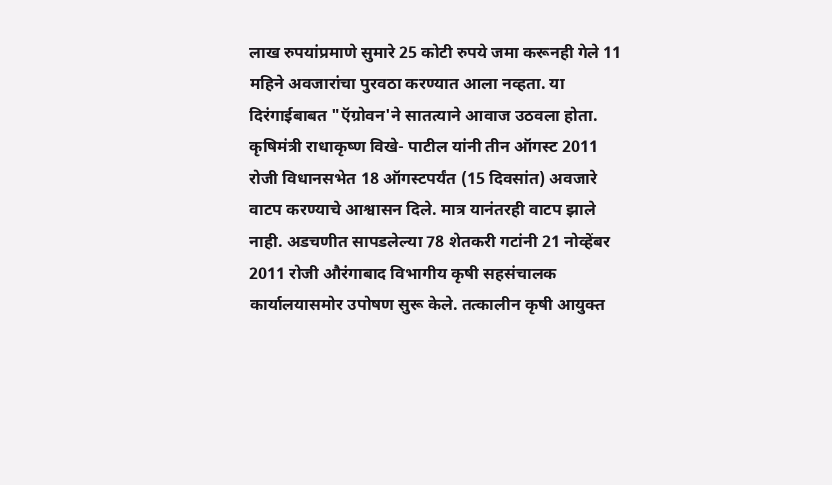लाख रुपयांप्रमाणे सुमारे 25 कोटी रुपये जमा करूनही गेले 11 महिने अवजारांचा पुरवठा करण्यात आला नव्हता. या दिरंगाईबाबत "ऍग्रोवन'ने सातत्याने आवाज उठवला होता.
कृषिमंत्री राधाकृष्ण विखे- पाटील यांनी तीन ऑगस्ट 2011 रोजी विधानसभेत 18 ऑगस्टपर्यंत (15 दिवसांत) अवजारे वाटप करण्याचे आश्वासन दिले. मात्र यानंतरही वाटप झाले नाही. अडचणीत सापडलेल्या 78 शेतकरी गटांनी 21 नोव्हेंबर 2011 रोजी औरंगाबाद विभागीय कृषी सहसंचालक कार्यालयासमोर उपोषण सुरू केले. तत्कालीन कृषी आयुक्त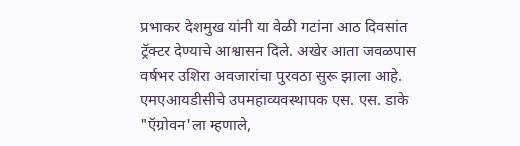प्रभाकर देशमुख यांनी या वेळी गटांना आठ दिवसांत ट्रॅक्टर देण्याचे आश्वासन दिले. अखेर आता जवळपास वर्षभर उशिरा अवजारांचा पुरवठा सुरू झाला आहे.
एमएआयडीसीचे उपमहाव्यवस्थापक एस. एस. डाके "ऍग्रोवन'ला म्हणाले,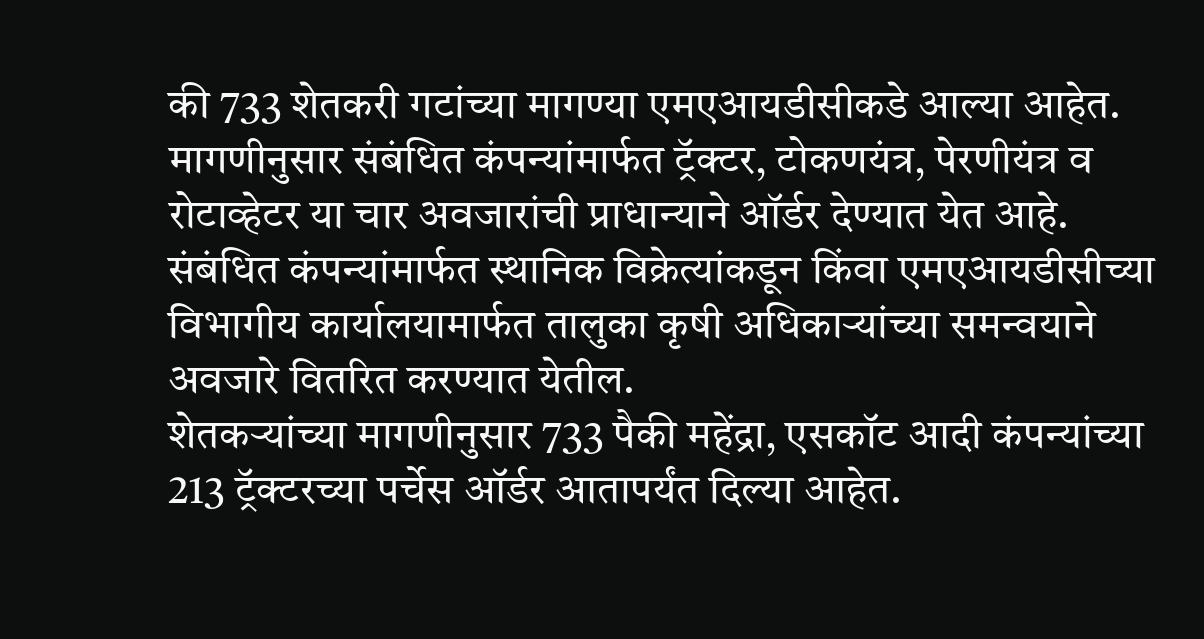की 733 शेतकरी गटांच्या मागण्या एमएआयडीसीकडे आल्या आहेत. मागणीनुसार संबंधित कंपन्यांमार्फत ट्रॅक्टर, टोकणयंत्र, पेरणीयंत्र व रोटाव्हेटर या चार अवजारांची प्राधान्याने ऑर्डर देण्यात येत आहे. संबंधित कंपन्यांमार्फत स्थानिक विक्रेत्यांकडून किंवा एमएआयडीसीच्या विभागीय कार्यालयामार्फत तालुका कृषी अधिकाऱ्यांच्या समन्वयाने अवजारे वितरित करण्यात येतील.
शेतकऱ्यांच्या मागणीनुसार 733 पैकी महेंद्रा, एसकॉट आदी कंपन्यांच्या 213 ट्रॅक्टरच्या पर्चेस ऑर्डर आतापर्यंत दिल्या आहेत.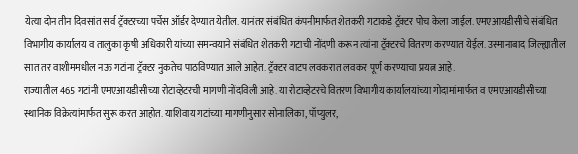येत्या दोन तीन दिवसांत सर्व ट्रॅक्टरच्या पर्चेस ऑर्डर देण्यात येतील. यानंतर संबंधित कंपनीमार्फत शेतकरी गटाकडे ट्रॅक्टर पोच केला जाईल. एमएआयडीसीचे संबंधित विभागीय कार्यालय व तालुका कृषी अधिकारी यांच्या समन्वयाने संबंधित शेतकरी गटाची नोंदणी करून त्यांना ट्रॅक्टरचे वितरण करण्यात येईल. उस्मानाबाद जिल्ह्यातील सात तर वाशीममधील नऊ गटांना ट्रॅक्टर नुकतेच पाठविण्यात आले आहेत. ट्रॅक्टर वाटप लवकरात लवकर पूर्ण करण्याचा प्रयत्न आहे.
राज्यातील 465 गटांनी एमएआयडीसीच्या रोटाव्हेटरची मागणी नोंदविली आहे. या रोटाव्हेटरचे वितरण विभागीय कार्यालयांच्या गोदामांमार्फत व एमएआयडीसीच्या स्थानिक विक्रेत्यांमार्फत सुरू करत आहोत. याशिवाय गटांच्या मागणीनुसार सोनालिका, पॉप्युलर,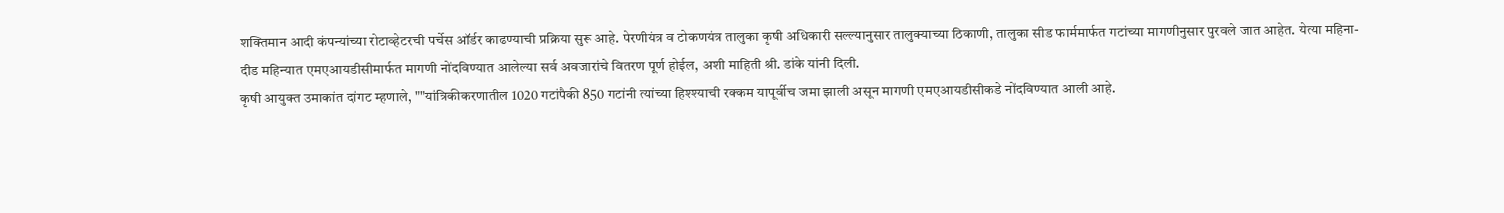शक्तिमान आदी कंपन्यांच्या रोटाव्हेटरची पर्चेस ऑर्डर काढण्याची प्रक्रिया सुरू आहे. पेरणीयंत्र व टोकणयंत्र तालुका कृषी अधिकारी सल्ल्यानुसार तालुक्याच्या ठिकाणी, तालुका सीड फार्ममार्फत गटांच्या मागणीनुसार पुरवले जात आहेत. येत्या महिना-दीड महिन्यात एमएआयडीसीमार्फत मागणी नोंदविण्यात आलेल्या सर्व अवजारांचे वितरण पूर्ण होईल, अशी माहिती श्री. डांके यांनी दिली.
कृषी आयुक्त उमाकांत दांगट म्हणाले, ""यांत्रिकीकरणातील 1020 गटांपैकी 850 गटांनी त्यांच्या हिश्श्याची रक्कम यापूर्वीच जमा झाली असून मागणी एमएआयडीसीकडे नोंदविण्यात आली आहे.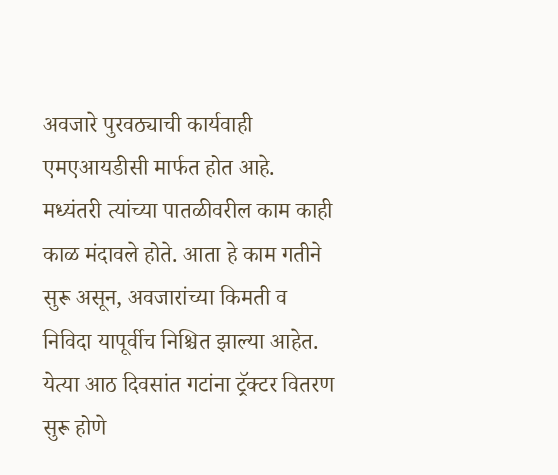अवजारे पुरवठ्याची कार्यवाही एमएआयडीसी मार्फत होत आहे. मध्यंतरी त्यांच्या पातळीवरील काम काही काळ मंदावले होते. आता हे काम गतीने सुरू असून, अवजारांच्या किमती व निविदा यापूर्वीच निश्चित झाल्या आहेत. येत्या आठ दिवसांत गटांना ट्रॅक्टर वितरण सुरू होणे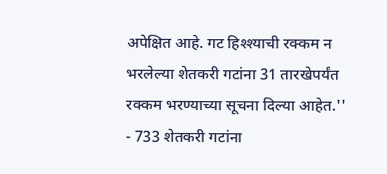अपेक्षित आहे. गट हिश्श्याची रक्कम न भरलेल्या शेतकरी गटांना 31 तारखेपर्यंत रक्कम भरण्याच्या सूचना दिल्या आहेत.''
- 733 शेतकरी गटांना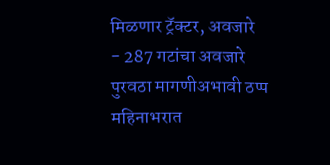मिळणार ट्रॅक्टर, अवजारे
- 287 गटांचा अवजारे पुरवठा मागणीअभावी ठप्प
महिनाभरात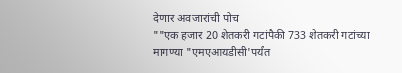देणार अवजारांची पोच
""एक हजार 20 शेतकरी गटांपैकी 733 शेतकरी गटांच्या मागण्या "एमएआयडीसी'पर्यंत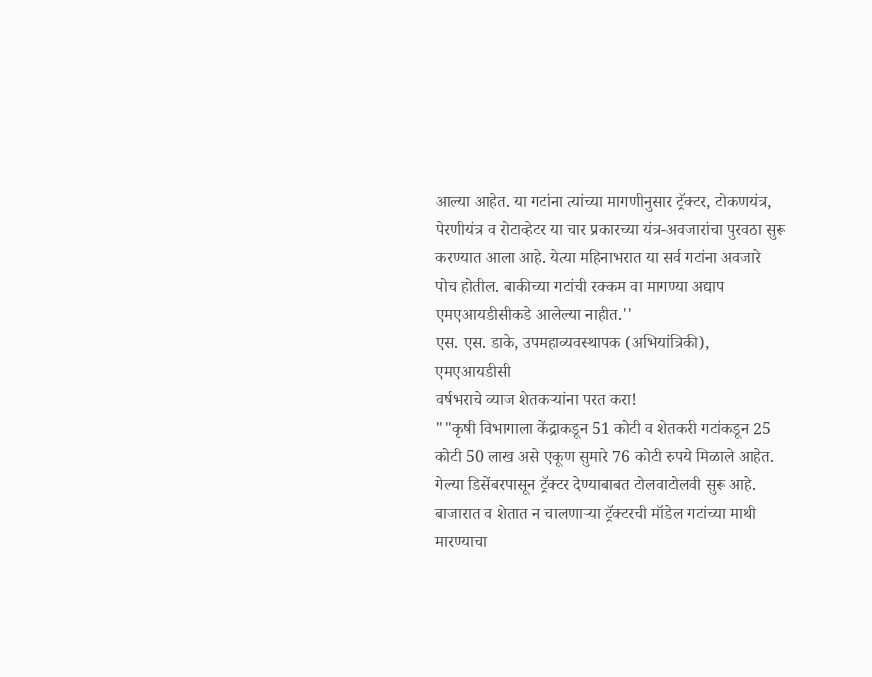आल्या आहेत. या गटांना त्यांच्या मागणीनुसार ट्रॅक्टर, टोकणयंत्र, पेरणीयंत्र व रोटाव्हेटर या चार प्रकारच्या यंत्र-अवजारांचा पुरवठा सुरू करण्यात आला आहे. येत्या महिनाभरात या सर्व गटांना अवजारे पोच होतील. बाकीच्या गटांची रक्कम वा मागण्या अद्याप एमएआयडीसीकडे आलेल्या नाहीत.''
एस. एस. डाके, उपमहाव्यवस्थापक (अभियांत्रिकी), एमएआयडीसी
वर्षभराचे व्याज शेतकऱ्यांना परत करा!
""कृषी विभागाला केंद्राकडून 51 कोटी व शेतकरी गटांकडून 25 कोटी 50 लाख असे एकूण सुमारे 76 कोटी रुपये मिळाले आहेत. गेल्या डिसेंबरपासून ट्रॅक्टर देण्याबाबत टोलवाटोलवी सुरू आहे. बाजारात व शेतात न चालणाऱ्या ट्रॅक्टरची मॉडेल गटांच्या माथी मारण्याचा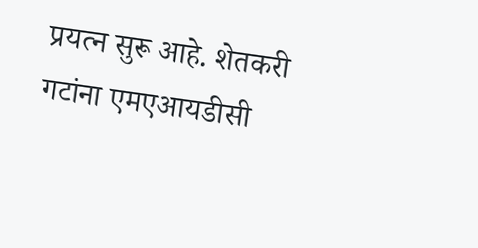प्रयत्न सुरू आहे. शेतकरी गटांना एमएआयडीसी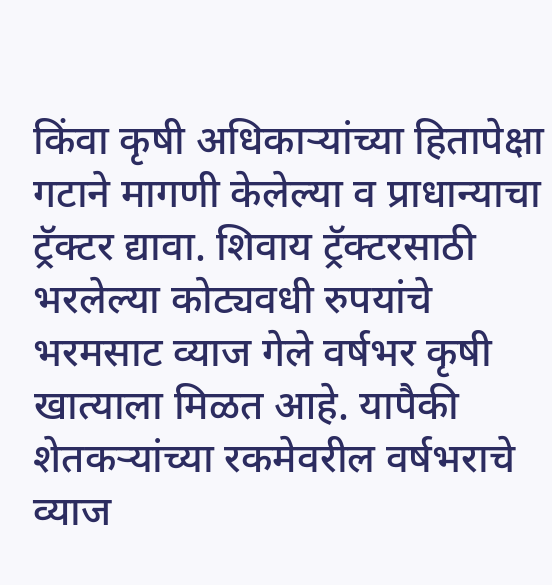किंवा कृषी अधिकाऱ्यांच्या हितापेक्षा गटाने मागणी केलेल्या व प्राधान्याचा ट्रॅक्टर द्यावा. शिवाय ट्रॅक्टरसाठी भरलेल्या कोट्यवधी रुपयांचे भरमसाट व्याज गेले वर्षभर कृषी खात्याला मिळत आहे. यापैकी शेतकऱ्यांच्या रकमेवरील वर्षभराचे व्याज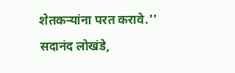शेतकऱ्यांना परत करावे.''
सदानंद लोखंडे,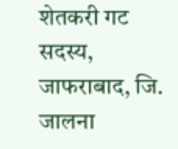शेतकरी गट सदस्य, जाफराबाद, जि. जालना